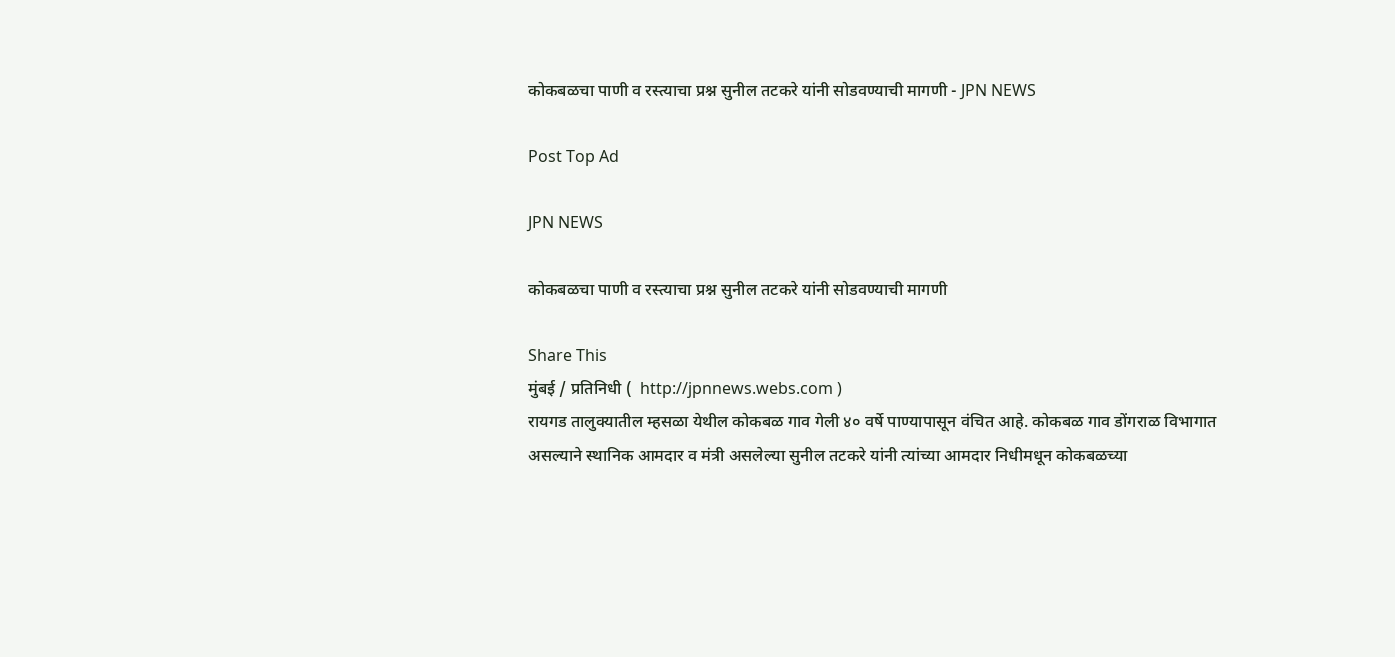कोकबळचा पाणी व रस्त्याचा प्रश्न सुनील तटकरे यांनी सोडवण्याची मागणी - JPN NEWS

Post Top Ad

JPN NEWS

कोकबळचा पाणी व रस्त्याचा प्रश्न सुनील तटकरे यांनी सोडवण्याची मागणी

Share This
मुंबई / प्रतिनिधी (  http://jpnnews.webs.com )
रायगड तालुक्यातील म्हसळा येथील कोकबळ गाव गेली ४० वर्षे पाण्यापासून वंचित आहे. कोकबळ गाव डोंगराळ विभागात असल्याने स्थानिक आमदार व मंत्री असलेल्या सुनील तटकरे यांनी त्यांच्या आमदार निधीमधून कोकबळच्या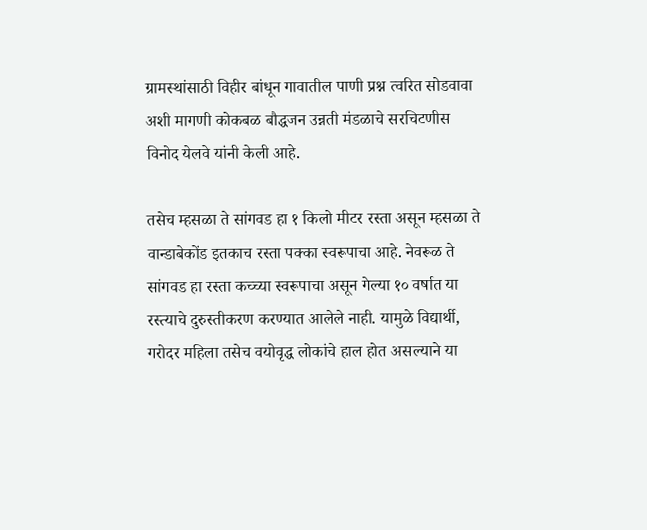ग्रामस्थांसाठी विहीर बांधून गावातील पाणी प्रश्न त्वरित सोडवावा अशी मागणी कोकबळ बौद्धजन उन्नती मंडळाचे सरचिटणीस विनोद येलवे यांनी केली आहे.

तसेच म्हसळा ते सांगवड हा १ किलो मीटर रस्ता असून म्हसळा ते वान्डाबेकोंड इतकाच रस्ता पक्का स्वरूपाचा आहे. नेवरूळ ते सांगवड हा रस्ता कच्च्या स्वरूपाचा असून गेल्या १० वर्षात या रस्त्याचे दुरुस्तीकरण करण्यात आलेले नाही. यामुळे विद्यार्थी, गरोदर महिला तसेच वयोवृद्ध लोकांचे हाल होत असल्याने या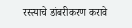रस्त्याचे डांबरीकरण करावे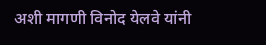अशी मागणी विनोद येलवे यांनी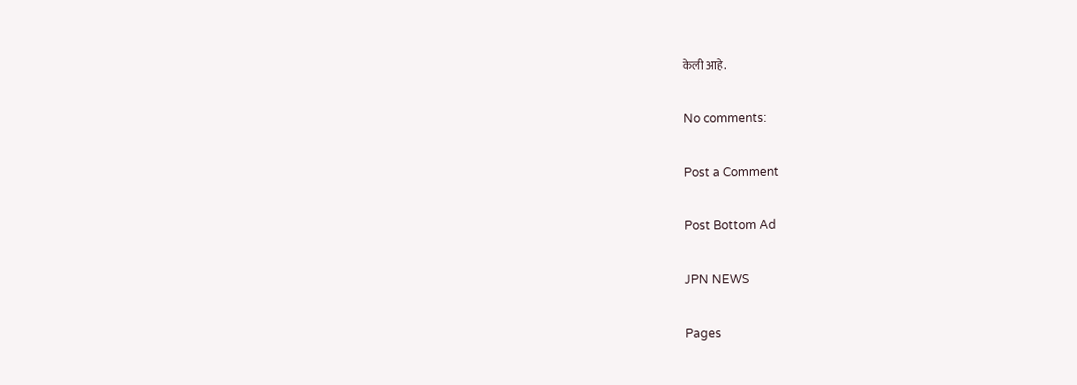केली आहे.

No comments:

Post a Comment

Post Bottom Ad

JPN NEWS

Pages